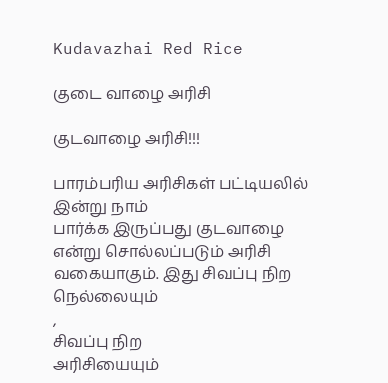Kudavazhai Red Rice

குடை வாழை அரிசி

குடவாழை அரிசி!!!

பாரம்பரிய அரிசிகள் பட்டியலில் இன்று நாம்
பார்க்க இருப்பது குடவாழை என்று சொல்லப்படும் அரிசி வகையாகும். இது சிவப்பு நிற
நெல்லையும்
,
சிவப்பு நிற
அரிசியையும்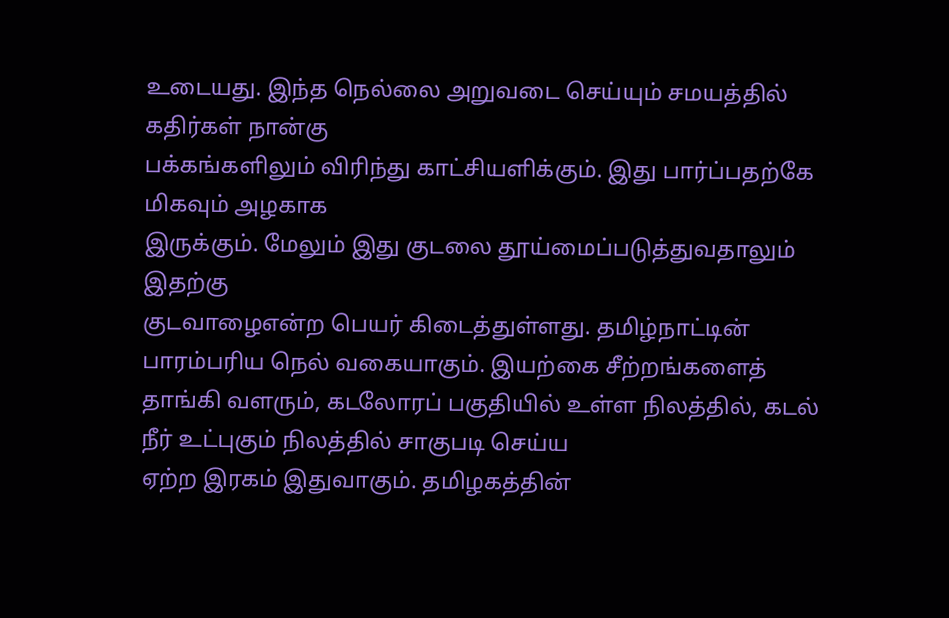உடையது. இந்த நெல்லை அறுவடை செய்யும் சமயத்தில் கதிர்கள் நான்கு
பக்கங்களிலும் விரிந்து காட்சியளிக்கும். இது பார்ப்பதற்கே மிகவும் அழகாக
இருக்கும். மேலும் இது குடலை தூய்மைப்படுத்துவதாலும் இதற்கு
குடவாழைஎன்ற பெயர் கிடைத்துள்ளது. தமிழ்நாட்டின் பாரம்பரிய நெல் வகையாகும். இயற்கை சீற்றங்களைத் தாங்கி வளரும், கடலோரப் பகுதியில் உள்ள நிலத்தில், கடல் நீர் உட்புகும் நிலத்தில் சாகுபடி செய்ய
ஏற்ற இரகம் இதுவாகும். தமிழகத்தின்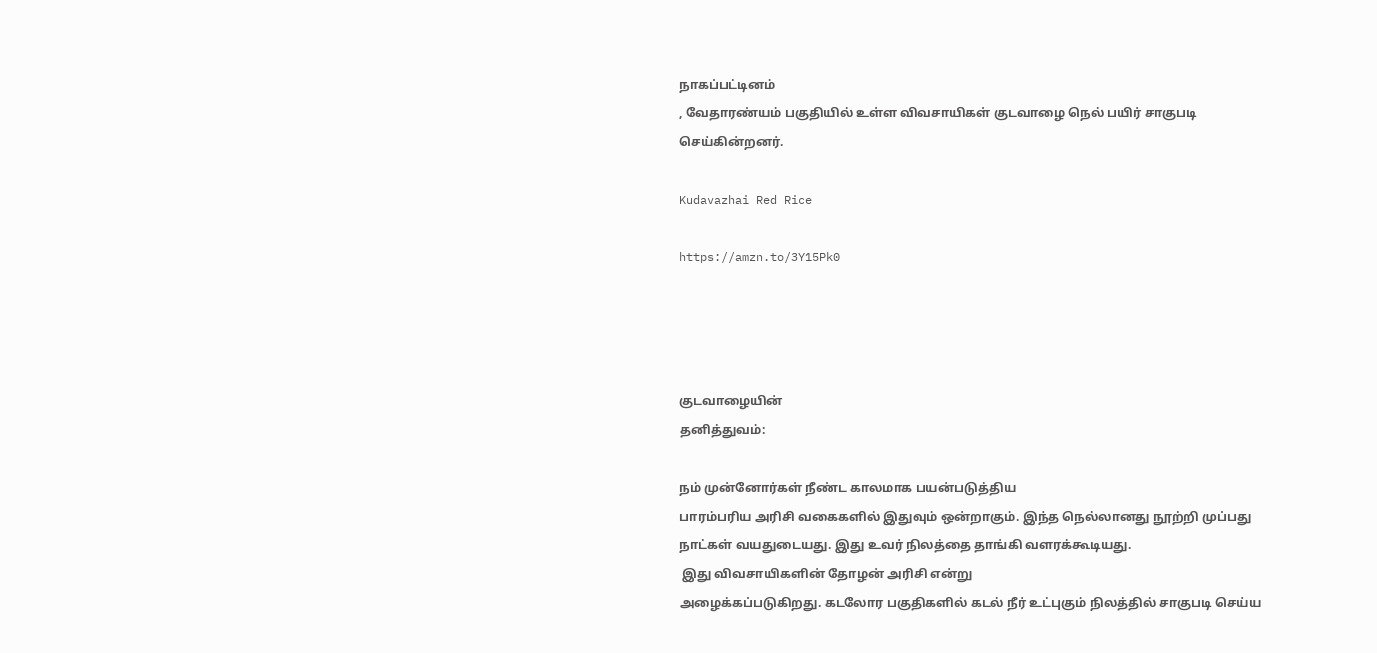நாகப்பட்டினம்
, வேதாரண்யம் பகுதியில் உள்ள விவசாயிகள் குடவாழை நெல் பயிர் சாகுபடி
செய்கின்றனர்.

Kudavazhai Red Rice

https://amzn.to/3Y15Pk0




குடவாழையின்
தனித்துவம்:

நம் முன்னோர்கள் நீண்ட காலமாக பயன்படுத்திய
பாரம்பரிய அரிசி வகைகளில் இதுவும் ஒன்றாகும். இந்த நெல்லானது நூற்றி முப்பது
நாட்கள் வயதுடையது. இது உவர் நிலத்தை தாங்கி வளரக்கூடியது.
 இது விவசாயிகளின் தோழன் அரிசி என்று
அழைக்கப்படுகிறது. கடலோர பகுதிகளில் கடல் நீர் உட்புகும் நிலத்தில் சாகுபடி செய்ய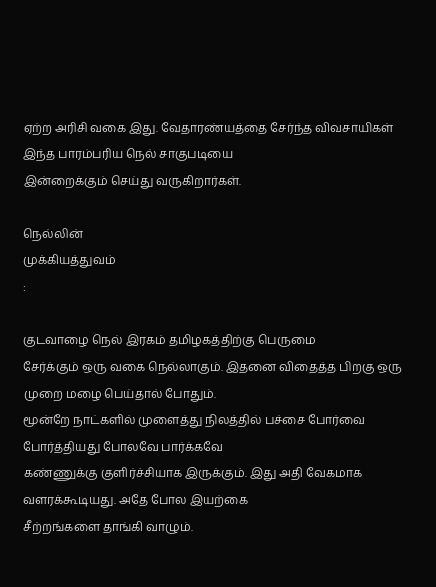ஏற்ற அரிசி வகை இது. வேதாரண்யத்தை சேர்ந்த விவசாயிகள் இந்த பாரம்பரிய நெல் சாகுபடியை
இன்றைக்கும் செய்து வருகிறார்கள்.

நெல்லின்
முக்கியத்துவம்
:

குடவாழை நெல் இரகம் தமிழகத்திற்கு பெருமை
சேர்க்கும் ஒரு வகை நெல்லாகும். இதனை விதைத்த பிறகு ஒரு முறை மழை பெய்தால் போதும்.
மூன்றே நாட்களில் முளைத்து நிலத்தில் பச்சை போர்வை போர்த்தியது போலவே பார்க்கவே
கண்ணுக்கு குளிர்ச்சியாக இருக்கும். இது அதி வேகமாக வளரக்கூடியது. அதே போல இயற்கை
சீற்றங்களை தாங்கி வாழும்.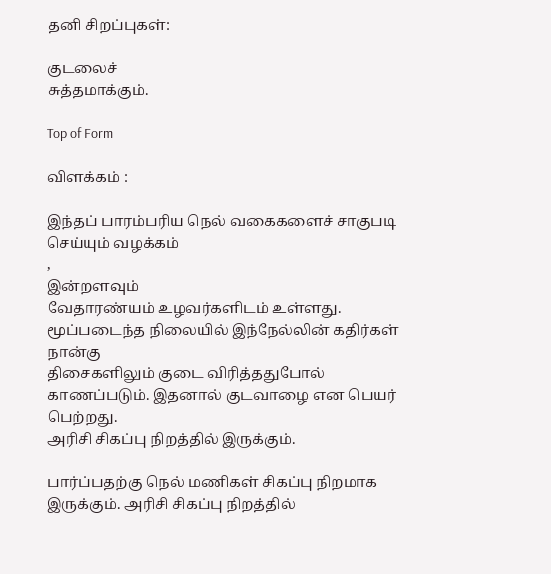தனி சிறப்புகள்:

குடலைச்
சுத்தமாக்கும்.

Top of Form

விளக்கம் :

இந்தப் பாரம்பரிய நெல் வகைகளைச் சாகுபடி
செய்யும் வழக்கம்
,
இன்றளவும்
வேதாரண்யம் உழவர்களிடம் உள்ளது. மூப்படைந்த நிலையில் இந்நேல்லின் கதிர்கள் நான்கு
திசைகளிலும் குடை விரித்ததுபோல் காணப்படும். இதனால் குடவாழை என பெயர் பெற்றது.
அரிசி சிகப்பு நிறத்தில் இருக்கும்.

பார்ப்பதற்கு நெல் மணிகள் சிகப்பு நிறமாக
இருக்கும். அரிசி சிகப்பு நிறத்தில்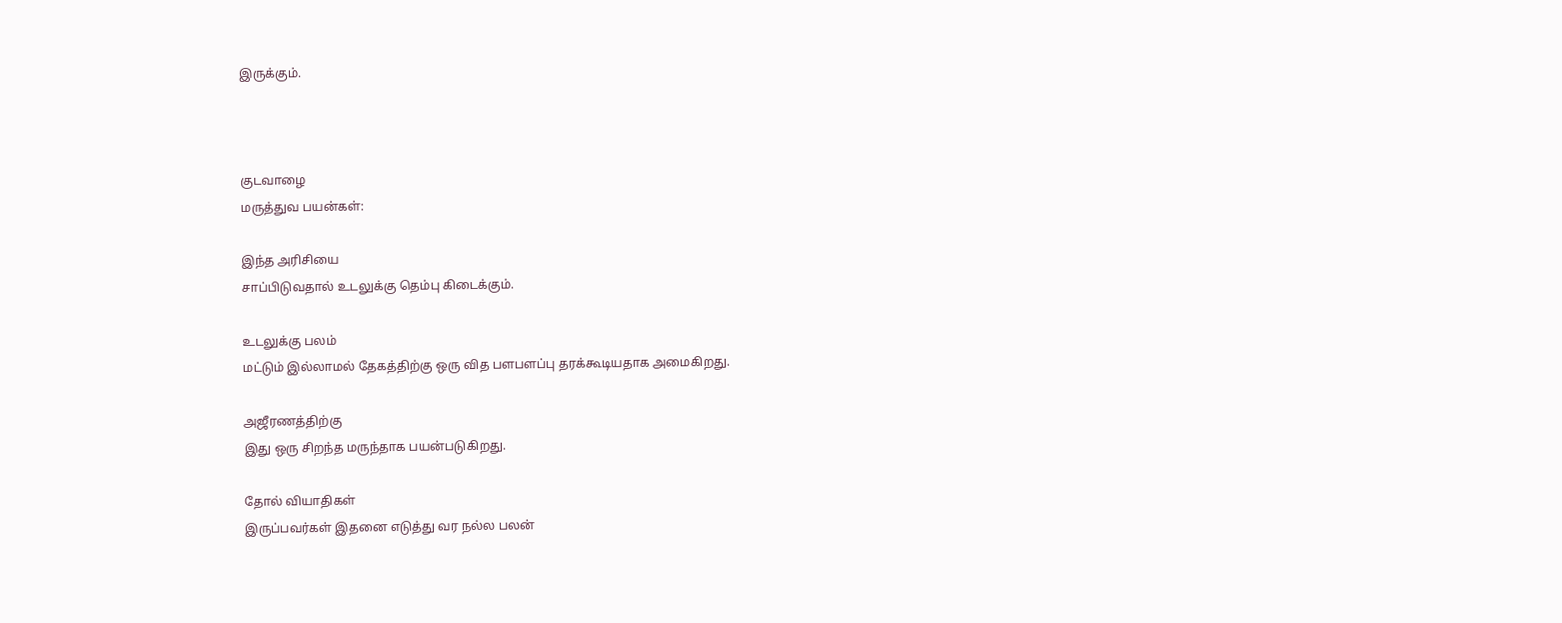இருக்கும்.



குடவாழை
மருத்துவ பயன்கள்:

இந்த அரிசியை
சாப்பிடுவதால் உடலுக்கு தெம்பு கிடைக்கும்.

உடலுக்கு பலம்
மட்டும் இல்லாமல் தேகத்திற்கு ஒரு வித பளபளப்பு தரக்கூடியதாக அமைகிறது.

அஜீரணத்திற்கு
இது ஒரு சிறந்த மருந்தாக பயன்படுகிறது.

தோல் வியாதிகள்
இருப்பவர்கள் இதனை எடுத்து வர நல்ல பலன்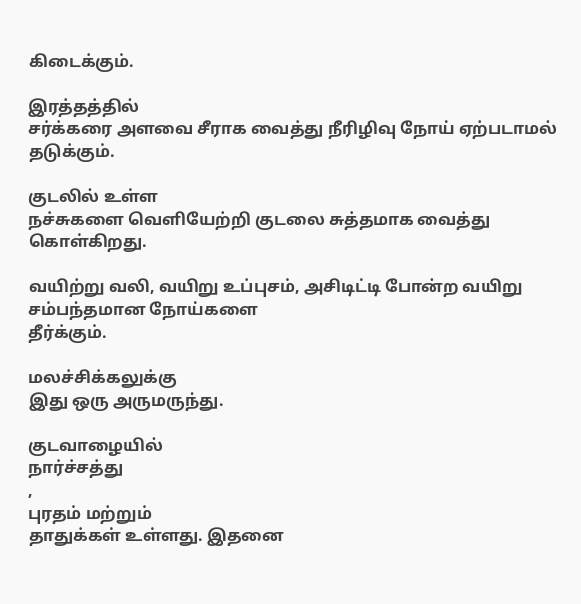கிடைக்கும்.

இரத்தத்தில்
சர்க்கரை அளவை சீராக வைத்து நீரிழிவு நோய் ஏற்படாமல் தடுக்கும்.

குடலில் உள்ள
நச்சுகளை வெளியேற்றி குடலை சுத்தமாக வைத்து கொள்கிறது.

வயிற்று வலி, வயிறு உப்புசம், அசிடிட்டி போன்ற வயிறு சம்பந்தமான நோய்களை
தீர்க்கும்.

மலச்சிக்கலுக்கு
இது ஒரு அருமருந்து.

குடவாழையில்
நார்ச்சத்து
,
புரதம் மற்றும்
தாதுக்கள் உள்ளது. இதனை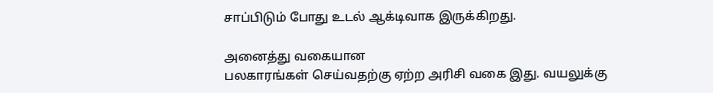சாப்பிடும் போது உடல் ஆக்டிவாக இருக்கிறது.

அனைத்து வகையான
பலகாரங்கள் செய்வதற்கு ஏற்ற அரிசி வகை இது. வயலுக்கு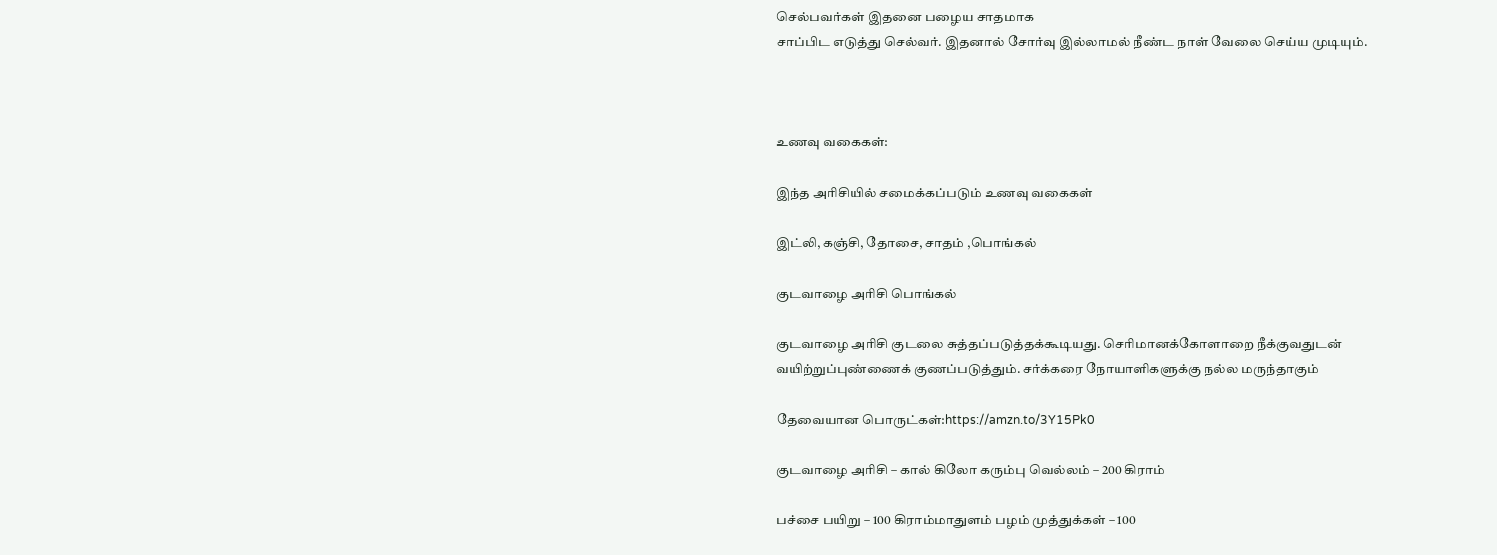செல்பவர்கள் இதனை பழைய சாதமாக
சாப்பிட எடுத்து செல்வர். இதனால் சோர்வு இல்லாமல் நீண்ட நாள் வேலை செய்ய முடியும்.



உணவு வகைகள்:

இந்த அரிசியில் சமைக்கப்படும் உணவு வகைகள்

இட்லி, கஞ்சி, தோசை, சாதம் ,பொங்கல்

குடவாழை அரிசி பொங்கல்

குடவாழை அரிசி குடலை சுத்தப்படுத்தக்கூடியது. செரிமானக்கோளாறை நீக்குவதுடன்
வயிற்றுப்புண்ணைக் குணப்படுத்தும். சர்க்கரை நோயாளிகளுக்கு நல்ல மருந்தாகும்

தேவையான பொருட்கள்:https://amzn.to/3Y15Pk0

குடவாழை அரிசி – கால் கிலோ கரும்பு வெல்லம் – 200 கிராம்

பச்சை பயிறு – 100 கிராம்மாதுளம் பழம் முத்துக்கள் – 100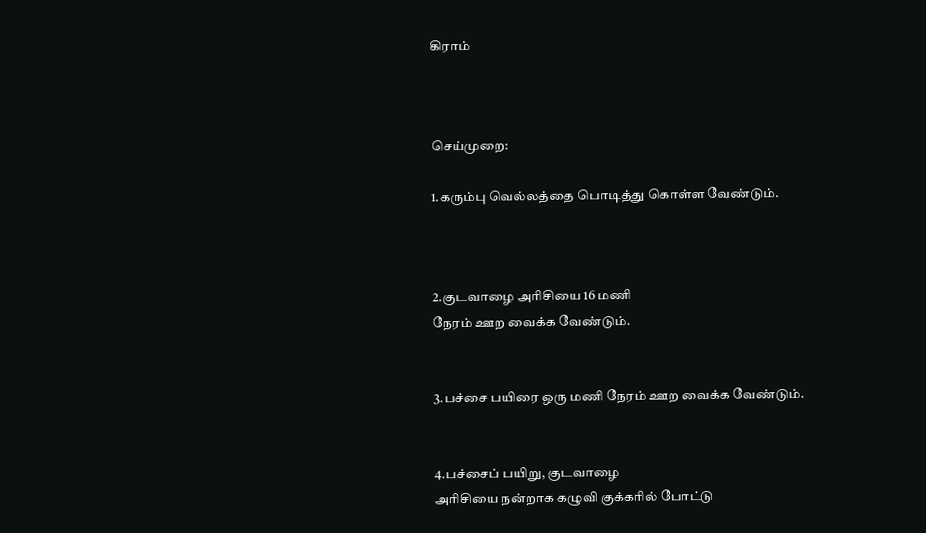கிராம்



செய்முறை:

1.கரும்பு வெல்லத்தை பொடித்து கொள்ள வேண்டும்.



2.குடவாழை அரிசியை 16 மணி
நேரம் ஊற வைக்க வேண்டும்.


3.பச்சை பயிரை ஒரு மணி நேரம் ஊற வைக்க வேண்டும்.


4.பச்சைப் பயிறு, குடவாழை
அரிசியை நன்றாக கழுவி குக்கரில் போட்டு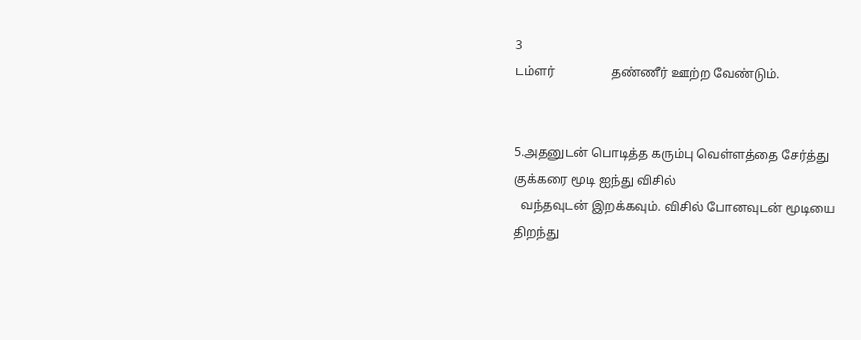3
டம்ளர்                  தண்ணீர் ஊற்ற வேண்டும்.


5.அதனுடன் பொடித்த கரும்பு வெள்ளத்தை சேர்த்து
குக்கரை மூடி ஐந்து விசில்
  வந்தவுடன் இறக்கவும். விசில் போனவுடன் மூடியை
திறந்து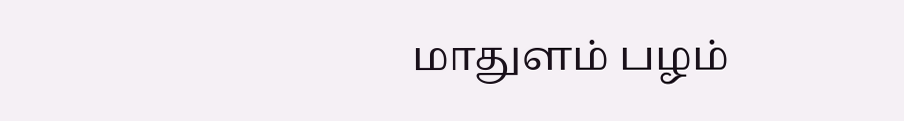மாதுளம் பழம்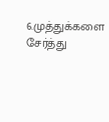6.முத்துக்களை சேர்த்து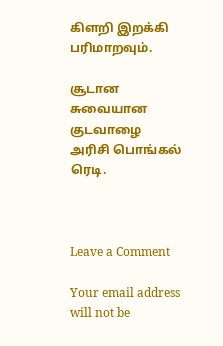கிளறி இறக்கி பரிமாறவும்.

சூடான சுவையான குடவாழை அரிசி பொங்கல் ரெடி.



Leave a Comment

Your email address will not be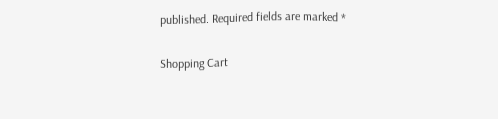published. Required fields are marked *

Shopping Cart